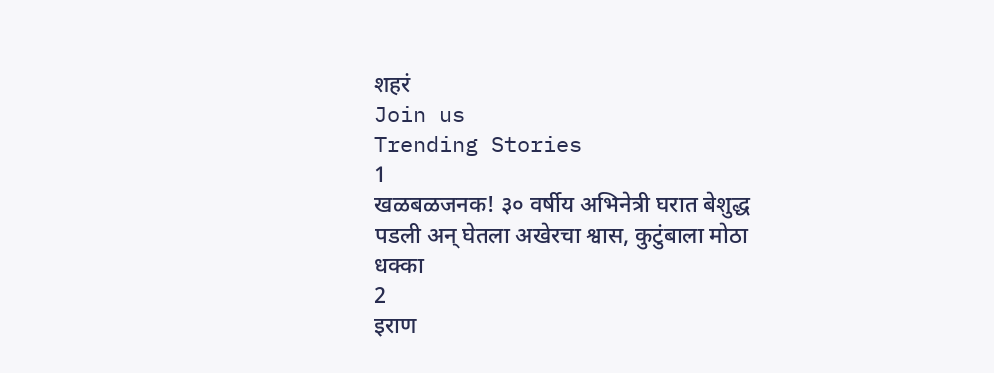शहरं
Join us
Trending Stories
1
खळबळजनक! ३० वर्षीय अभिनेत्री घरात बेशुद्ध पडली अन् घेतला अखेरचा श्वास, कुटुंबाला मोठा धक्का
2
इराण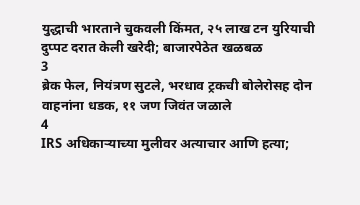युद्धाची भारताने चुकवली किंमत, २५ लाख टन युरियाची दुप्पट दरात केली खरेदी; बाजारपेठेत खळबळ
3
ब्रेक फेल, नियंत्रण सुटले, भरधाव ट्रकची बोलेरोसह दोन वाहनांना धडक, ११ जण जिवंत जळाले
4
IRS अधिकाऱ्याच्या मुलीवर अत्याचार आणि हत्या;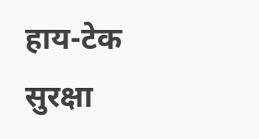हाय-टेक सुरक्षा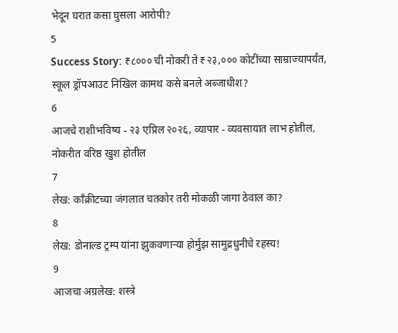भेदून घरात कसा घुसला आरोपी?
5
Success Story: ₹८००० ची नोकरी ते ₹२३,००० कोटींच्या साम्राज्यापर्यंत, स्कूल ड्रॉपआउट निखिल कामथ कसे बनले अब्जाधीश?
6
आजचे राशीभविष्य - २३ एप्रिल २०२६, व्यापार - व्यवसायात लाभ होतील, नोकरीत वरिष्ठ खुश होतील
7
लेख: काँक्रीटच्या जंगलात चतकोर तरी मोकळी जागा ठेवाल का?
8
लेख: डोनाल्ड ट्रम्प यांना झुकवणाऱ्या होर्मुझ सामुद्रधुनीचे रहस्य!
9
आजचा अग्रलेख: शस्त्रे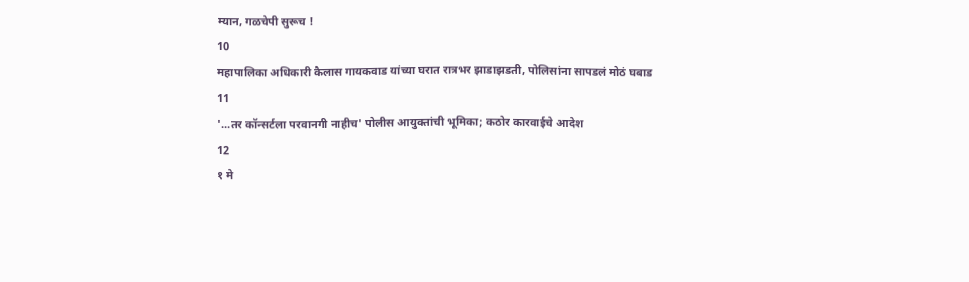म्यान, गळचेपी सुरूच !
10
महापालिका अधिकारी कैलास गायकवाड यांच्या घरात रात्रभर झाडाझडती, पोलिसांना सापडलं मोठं घबाड
11
'...तर कॉन्सर्टला परवानगी नाहीच' पोलीस आयुक्तांची भूमिका; कठोर कारवाईचे आदेश
12
१ मे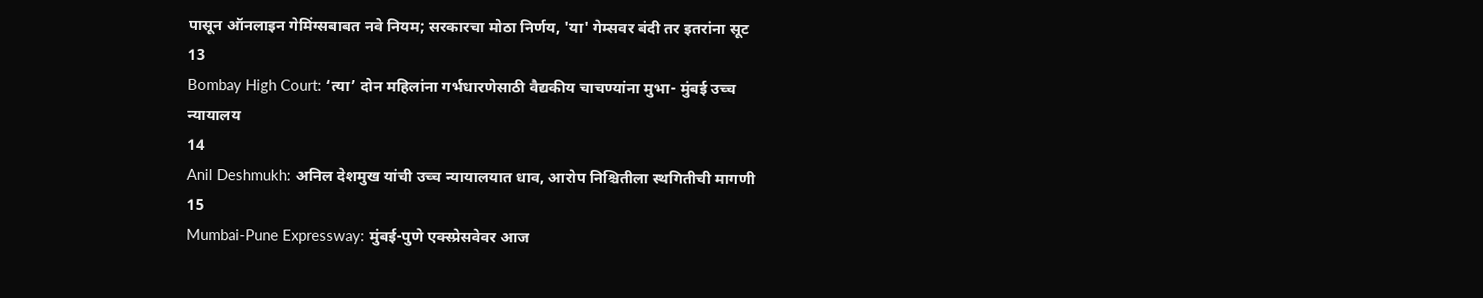पासून ऑनलाइन गेमिंग्सबाबत नवे नियम; सरकारचा मोठा निर्णय, 'या' गेम्सवर बंदी तर इतरांना सूट
13
Bombay High Court: ‘त्या’ दोन महिलांना गर्भधारणेसाठी वैद्यकीय चाचण्यांना मुभा- मुंबई उच्च न्यायालय
14
Anil Deshmukh: अनिल देशमुख यांची उच्च न्यायालयात धाव, आरोप निश्चितीला स्थगितीची मागणी
15
Mumbai-Pune Expressway: मुंबई-पुणे एक्स्प्रेसवेवर आज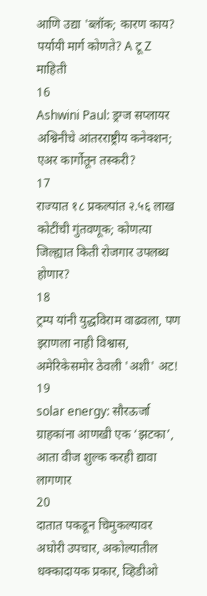आणि उद्या 'ब्लॉक; कारण काय? पर्यायी मार्ग कोणते? A टू Z माहिती
16
Ashwini Paul: ड्रग्ज सप्लायर अश्विनीचे आंतरराष्ट्रीय कनेक्शन; एअर कार्गोतून तस्करी?
17
राज्यात १८ प्रकल्पांत २.५६ लाख कोटींची गुंतवणूक; कोणत्या जिल्ह्यात किती रोजगार उपलब्ध होणार?
18
ट्रम्प यांनी युद्धविराम वाढवला, पण इराणला नाही विश्वास, अमेरिकेसमोर ठेवली 'अशी' अट!
19
solar energy: सौरऊर्जा ग्राहकांना आणखी एक ‘झटका’, आता वीज शुल्क करही द्यावा लागणार
20
दातात पकडून चिमुकल्यावर अघोरी उपचार, अकोल्यातील धक्कादायक प्रकार, व्हिडीओ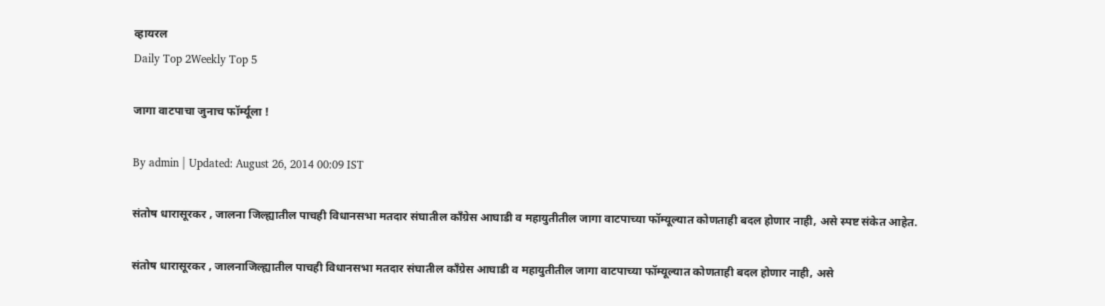व्हायरल
Daily Top 2Weekly Top 5

जागा वाटपाचा जुनाच फॉर्म्यूला !

By admin | Updated: August 26, 2014 00:09 IST

संतोष धारासूरकर , जालना जिल्ह्यातील पाचही विधानसभा मतदार संघातील काँग्रेस आघाडी व महायुतीतील जागा वाटपाच्या फॉम्यूल्यात कोणताही बदल होणार नाही, असे स्पष्ट संकेत आहेत.

संतोष धारासूरकर , जालनाजिल्ह्यातील पाचही विधानसभा मतदार संघातील काँग्रेस आघाडी व महायुतीतील जागा वाटपाच्या फॉम्यूल्यात कोणताही बदल होणार नाही, असे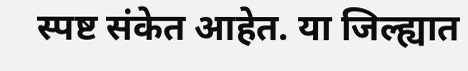स्पष्ट संकेत आहेत. या जिल्ह्यात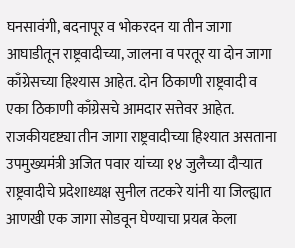घनसावंगी, बदनापूर व भोकरदन या तीन जागा आघाडीतून राष्ट्रवादीच्या, जालना व परतूर या दोन जागा काँग्रेसच्या हिश्यास आहेत. दोन ठिकाणी राष्ट्रवादी व एका ठिकाणी काँग्रेसचे आमदार सत्तेवर आहेत. राजकीयदृष्ट्या तीन जागा राष्ट्रवादीच्या हिश्यात असताना उपमुख्यमंत्री अजित पवार यांच्या १४ जुलैच्या दौऱ्यात राष्ट्रवादीचे प्रदेशाध्यक्ष सुनील तटकरे यांनी या जिल्ह्यात आणखी एक जागा सोडवून घेण्याचा प्रयत्न केला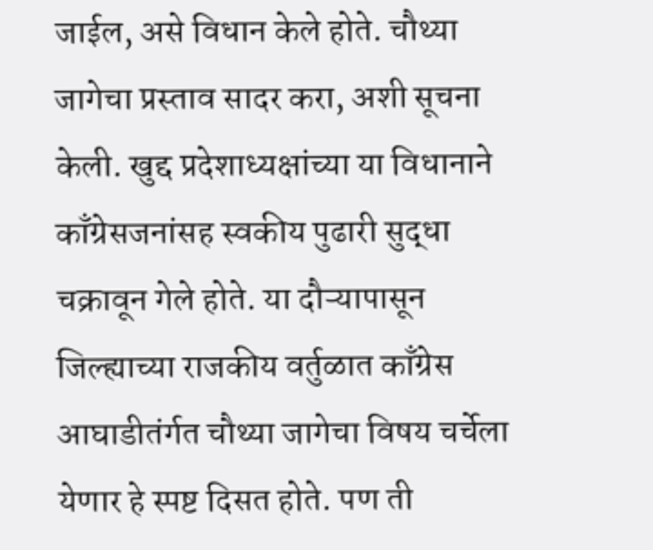जाईल, असे विधान केले होते. चौथ्या जागेचा प्रस्ताव सादर करा, अशी सूचना केली. खुद्द प्रदेशाध्यक्षांच्या या विधानाने काँग्रेसजनांसह स्वकीय पुढारी सुद्धा चक्रावून गेले होते. या दौऱ्यापासून जिल्ह्याच्या राजकीय वर्तुळात काँग्रेस आघाडीतंर्गत चौथ्या जागेचा विषय चर्चेला येणार हे स्पष्ट दिसत होते. पण ती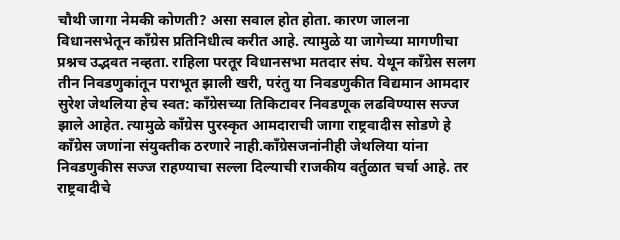चौथी जागा नेमकी कोणती? असा सवाल होत होता. कारण जालना विधानसभेतून काँग्रेस प्रतिनिधीत्व करीत आहे. त्यामुळे या जागेच्या मागणीचा प्रश्नच उद्भवत नव्हता. राहिला परतूर विधानसभा मतदार संघ. येथून काँग्रेस सलग तीन निवडणुकांतून पराभूत झाली खरी, परंतु या निवडणुकीत विद्यमान आमदार सुरेश जेथलिया हेच स्वत: काँग्रेसच्या तिकिटावर निवडणूक लढविण्यास सज्ज झाले आहेत. त्यामुळे काँग्रेस पुरस्कृत आमदाराची जागा राष्ट्रवादीस सोडणे हे काँग्रेस जणांना संयुक्तीक ठरणारे नाही.काँग्रेसजनांनीही जेथलिया यांना निवडणुकीस सज्ज राहण्याचा सल्ला दिल्याची राजकीय वर्तुळात चर्चा आहे. तर राष्ट्रवादीचे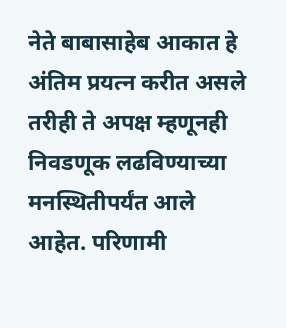नेते बाबासाहेब आकात हे अंतिम प्रयत्न करीत असले तरीही ते अपक्ष म्हणूनही निवडणूक लढविण्याच्या मनस्थितीपर्यंत आले आहेत. परिणामी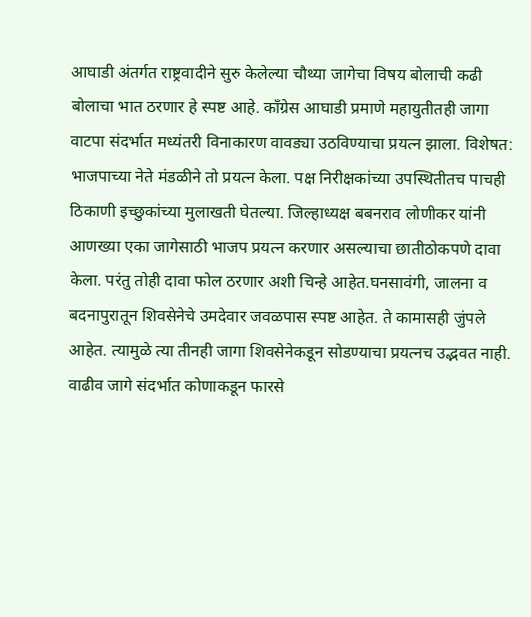आघाडी अंतर्गत राष्ट्रवादीने सुरु केलेल्या चौथ्या जागेचा विषय बोलाची कढी बोलाचा भात ठरणार हे स्पष्ट आहे. काँग्रेस आघाडी प्रमाणे महायुतीतही जागा वाटपा संदर्भात मध्यंतरी विनाकारण वावड्या उठविण्याचा प्रयत्न झाला. विशेषत: भाजपाच्या नेते मंडळीने तो प्रयत्न केला. पक्ष निरीक्षकांच्या उपस्थितीतच पाचही ठिकाणी इच्छुकांच्या मुलाखती घेतल्या. जिल्हाध्यक्ष बबनराव लोणीकर यांनी आणख्या एका जागेसाठी भाजप प्रयत्न करणार असल्याचा छातीठोकपणे दावा केला. परंतु तोही दावा फोल ठरणार अशी चिन्हे आहेत.घनसावंगी, जालना व बदनापुरातून शिवसेनेचे उमदेवार जवळपास स्पष्ट आहेत. ते कामासही जुंपले आहेत. त्यामुळे त्या तीनही जागा शिवसेनेकडून सोडण्याचा प्रयत्नच उद्भवत नाही. वाढीव जागे संदर्भात कोणाकडून फारसे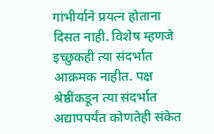गांभीर्याने प्रयत्न होताना दिसत नाही. विशेष म्हणजे इच्छुकही त्या संदर्भात आक्रमक नाहीत. पक्ष श्रेष्ठींकडून त्या संदर्भात अद्यापपर्यंत कोणतेही संकेत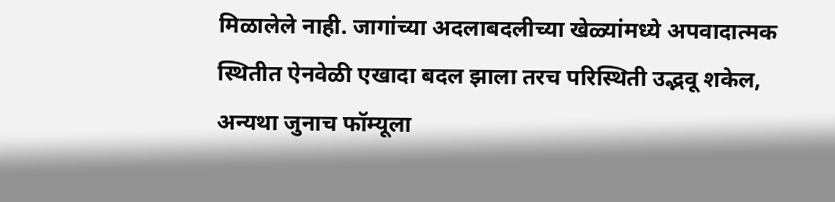मिळालेले नाही. जागांच्या अदलाबदलीच्या खेळ्यांमध्ये अपवादात्मक स्थितीत ऐनवेळी एखादा बदल झाला तरच परिस्थिती उद्भवू शकेल, अन्यथा जुनाच फॉम्यूला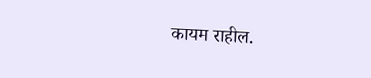कायम राहील.